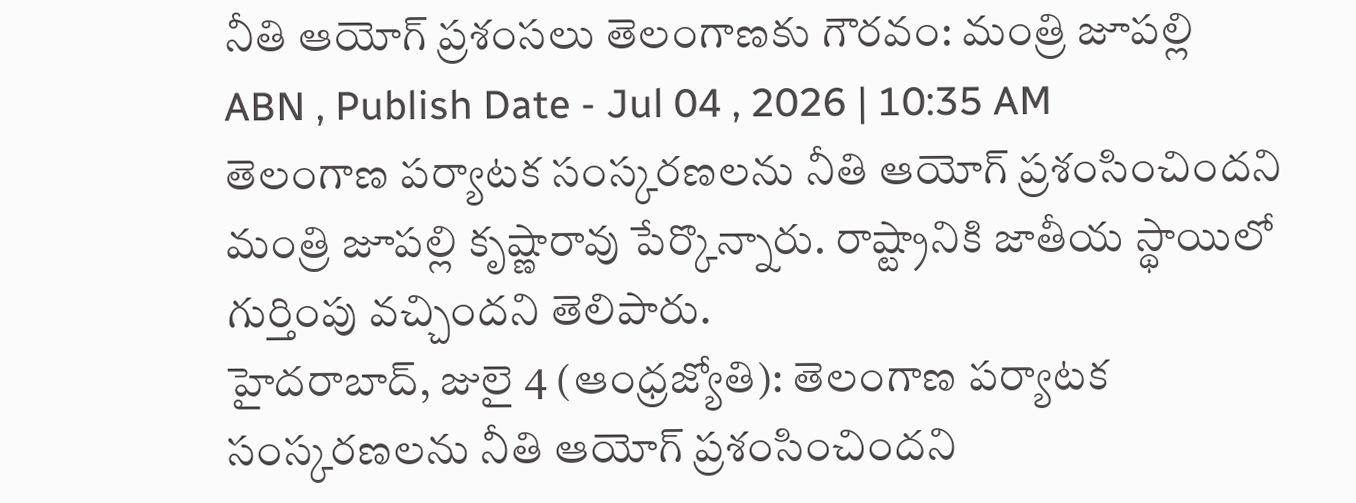నీతి ఆయోగ్ ప్రశంసలు తెలంగాణకు గౌరవం: మంత్రి జూపల్లి
ABN , Publish Date - Jul 04 , 2026 | 10:35 AM
తెలంగాణ పర్యాటక సంస్కరణలను నీతి ఆయోగ్ ప్రశంసించిందని మంత్రి జూపల్లి కృష్ణారావు పేర్కొన్నారు. రాష్ట్రానికి జాతీయ స్థాయిలో గుర్తింపు వచ్చిందని తెలిపారు.
హైదరాబాద్, జులై 4 (ఆంధ్రజ్యోతి): తెలంగాణ పర్యాటక సంస్కరణలను నీతి ఆయోగ్ ప్రశంసించిందని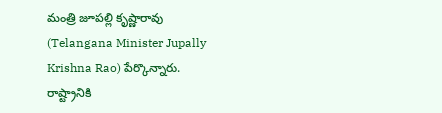మంత్రి జూపల్లి కృష్ణారావు (Telangana Minister Jupally Krishna Rao) పేర్కొన్నారు. రాష్ట్రానికి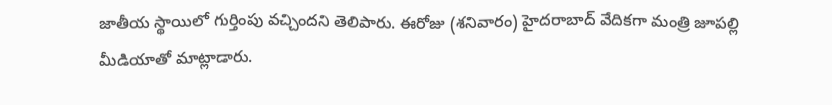జాతీయ స్థాయిలో గుర్తింపు వచ్చిందని తెలిపారు. ఈరోజు (శనివారం) హైదరాబాద్ వేదికగా మంత్రి జూపల్లి మీడియాతో మాట్లాడారు.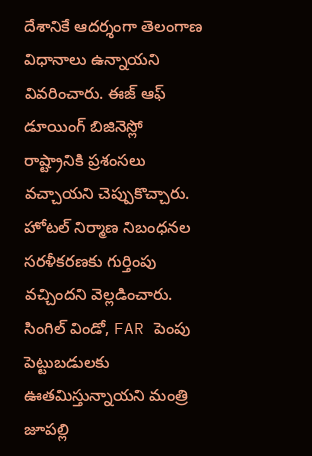దేశానికే ఆదర్శంగా తెలంగాణ విధానాలు ఉన్నాయని వివరించారు. ఈజ్ ఆఫ్ డూయింగ్ బిజినెస్లో రాష్ట్రానికి ప్రశంసలు వచ్చాయని చెప్పుకొచ్చారు. హోటల్ నిర్మాణ నిబంధనల సరళీకరణకు గుర్తింపు వచ్చిందని వెల్లడించారు.
సింగిల్ విండో, FAR పెంపు పెట్టుబడులకు ఊతమిస్తున్నాయని మంత్రి జూపల్లి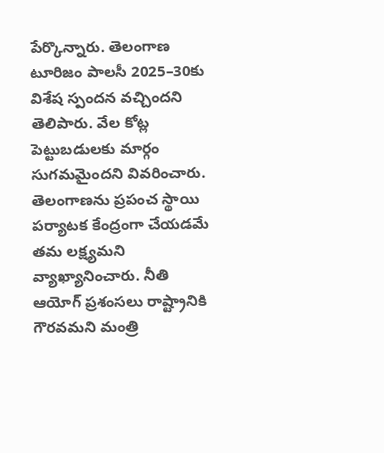పేర్కొన్నారు. తెలంగాణ టూరిజం పాలసీ 2025–30కు విశేష స్పందన వచ్చిందని తెలిపారు. వేల కోట్ల పెట్టుబడులకు మార్గం సుగమమైందని వివరించారు. తెలంగాణను ప్రపంచ స్థాయి పర్యాటక కేంద్రంగా చేయడమే తమ లక్ష్యమని వ్యాఖ్యానించారు. నీతి ఆయోగ్ ప్రశంసలు రాష్ట్రానికి గౌరవమని మంత్రి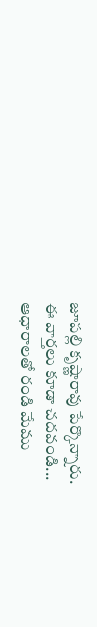జూపల్లి కృష్ణారావు పేర్కొన్నారు.
ఈ వార్తలు కూడా చదవండి...
ఆధారాలతో రండి మేము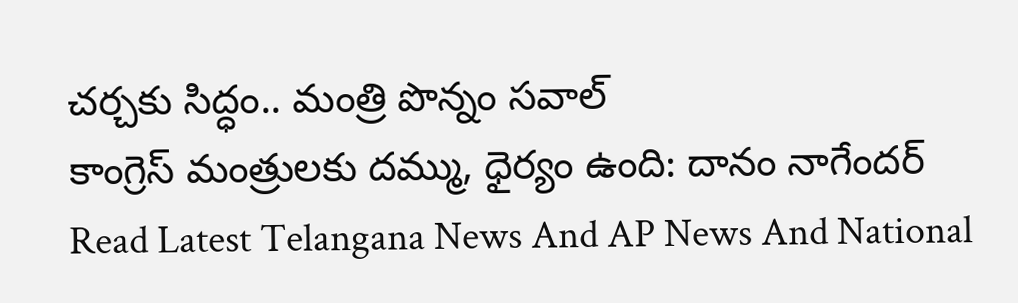చర్చకు సిద్ధం.. మంత్రి పొన్నం సవాల్
కాంగ్రెస్ మంత్రులకు దమ్ము, ధైర్యం ఉంది: దానం నాగేందర్
Read Latest Telangana News And AP News And National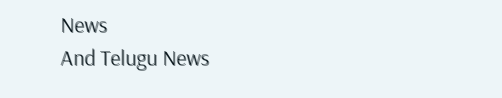News
And Telugu News